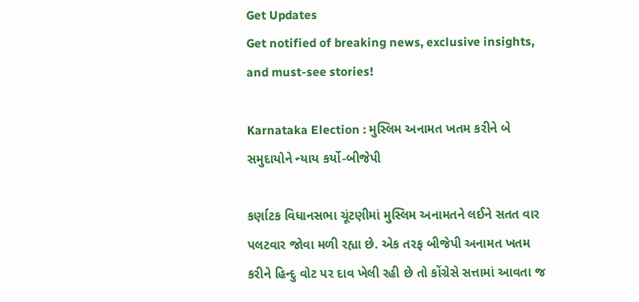Get Updates
Get notified of breaking news, exclusive insights, and must-see stories!

Karnataka Election : મુસ્લિમ અનામત ખતમ કરીને બે સમુદાયોને ન્યાય કર્યો-બીજેપી

કર્ણાટક વિધાનસભા ચૂંટણીમાં મુસ્લિમ અનામતને લઈને સતત વાર પલટવાર જોવા મળી રહ્યા છે. એક તરફ બીજેપી અનામત ખતમ કરીને હિન્દુ વોટ પર દાવ ખેલી રહી છે તો કોંગ્રેસે સત્તામાં આવતા જ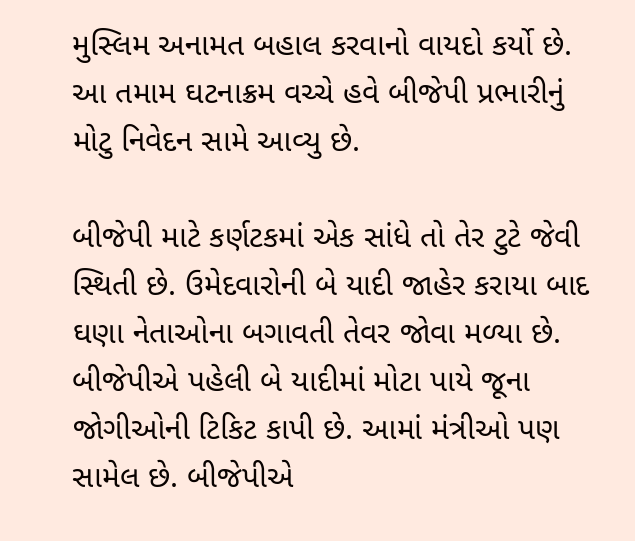મુસ્લિમ અનામત બહાલ કરવાનો વાયદો કર્યો છે. આ તમામ ઘટનાક્રમ વચ્ચે હવે બીજેપી પ્રભારીનું મોટુ નિવેદન સામે આવ્યુ છે.

બીજેપી માટે કર્ણટકમાં એક સાંધે તો તેર ટુટે જેવી સ્થિતી છે. ઉમેદવારોની બે યાદી જાહેર કરાયા બાદ ઘણા નેતાઓના બગાવતી તેવર જોવા મળ્યા છે. બીજેપીએ પહેલી બે યાદીમાં મોટા પાયે જૂના જોગીઓની ટિકિટ કાપી છે. આમાં મંત્રીઓ પણ સામેલ છે. બીજેપીએ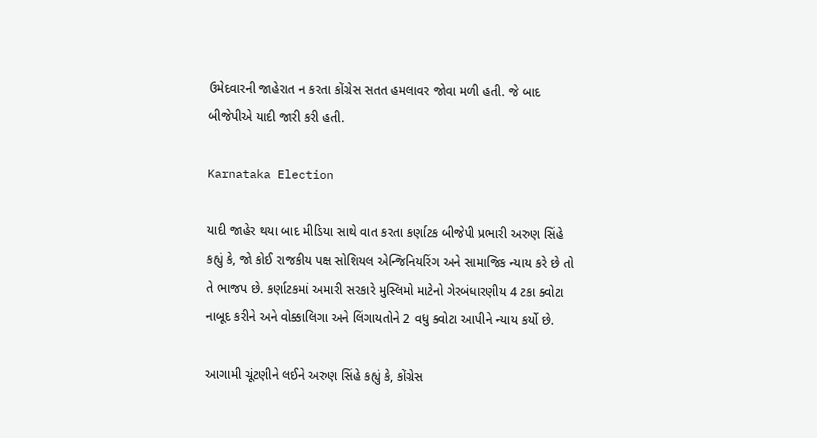ઉમેદવારની જાહેરાત ન કરતા કોંગ્રેસ સતત હમલાવર જોવા મળી હતી. જે બાદ બીજેપીએ યાદી જારી કરી હતી.

Karnataka Election

યાદી જાહેર થયા બાદ મીડિયા સાથે વાત કરતા કર્ણાટક બીજેપી પ્રભારી અરુણ સિંહે કહ્યું કે, જો કોઈ રાજકીય પક્ષ સોશિયલ એન્જિનિયરિંગ અને સામાજિક ન્યાય કરે છે તો તે ભાજપ છે. કર્ણાટકમાં અમારી સરકારે મુસ્લિમો માટેનો ગેરબંધારણીય 4 ટકા ક્વોટા નાબૂદ કરીને અને વોક્કાલિગા અને લિંગાયતોને 2 વધુ ક્વોટા આપીને ન્યાય કર્યો છે.

આગામી ચૂંટણીને લઈને અરુણ સિંહે કહ્યું કે, કોંગ્રેસ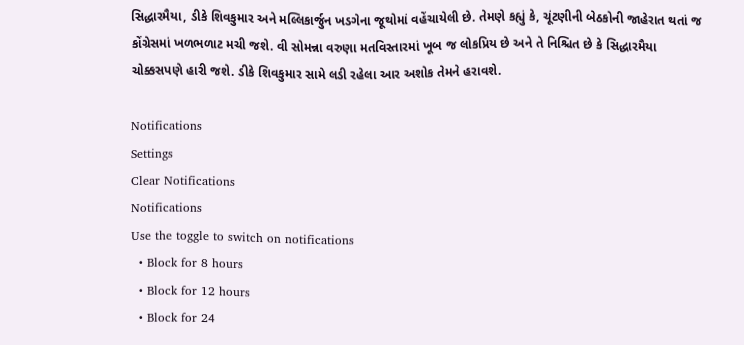સિદ્ધારમૈયા, ડીકે શિવકુમાર અને મલ્લિકાર્જુન ખડગેના જૂથોમાં વહેંચાયેલી છે. તેમણે કહ્યું કે, ચૂંટણીની બેઠકોની જાહેરાત થતાં જ કોંગ્રેસમાં ખળભળાટ મચી જશે. વી સોમન્ના વરુણા મતવિસ્તારમાં ખૂબ જ લોકપ્રિય છે અને તે નિશ્ચિત છે કે સિદ્ધારમૈયા ચોક્કસપણે હારી જશે. ડીકે શિવકુમાર સામે લડી રહેલા આર અશોક તેમને હરાવશે.

Notifications
Settings
Clear Notifications
Notifications
Use the toggle to switch on notifications
  • Block for 8 hours
  • Block for 12 hours
  • Block for 24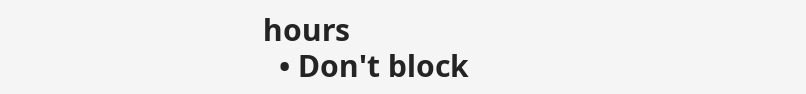hours
  • Don't block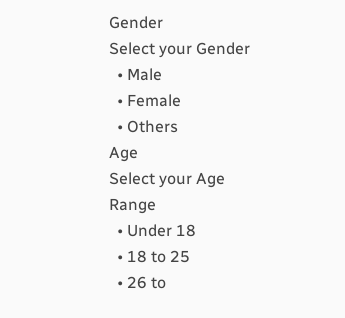Gender
Select your Gender
  • Male
  • Female
  • Others
Age
Select your Age Range
  • Under 18
  • 18 to 25
  • 26 to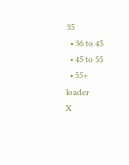35
  • 36 to 45
  • 45 to 55
  • 55+
loader
X